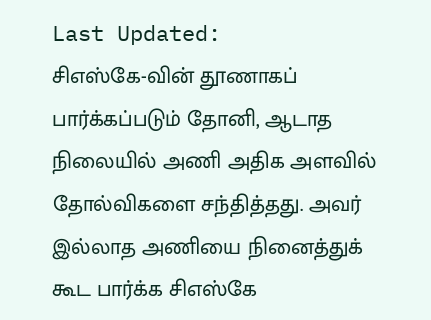Last Updated:
சிஎஸ்கே-வின் தூணாகப் பார்க்கப்படும் தோனி, ஆடாத நிலையில் அணி அதிக அளவில் தோல்விகளை சந்தித்தது. அவர் இல்லாத அணியை நினைத்துக் கூட பார்க்க சிஎஸ்கே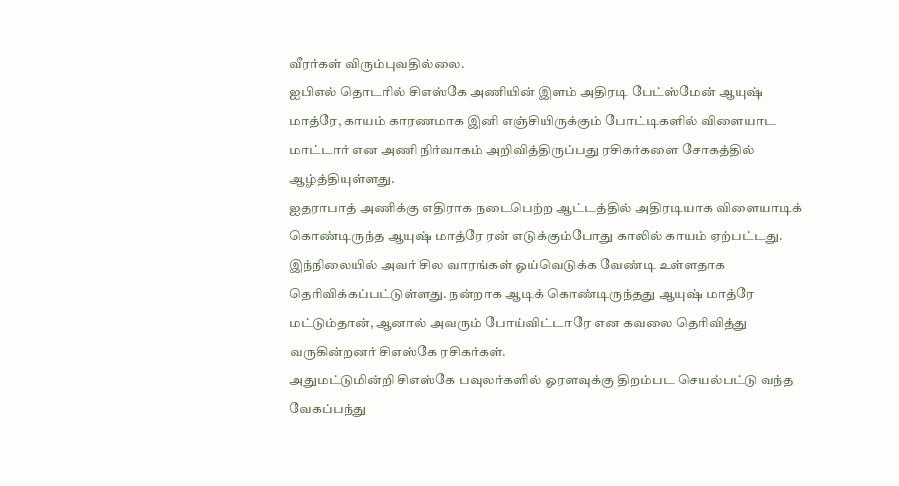வீரர்கள் விரும்புவதில்லை.
ஐபிஎல் தொடரில் சிஎஸ்கே அணியின் இளம் அதிரடி பேட்ஸ்மேன் ஆயுஷ் மாத்ரே, காயம் காரணமாக இனி எஞ்சியிருக்கும் போட்டிகளில் விளையாட மாட்டார் என அணி நிர்வாகம் அறிவித்திருப்பது ரசிகர்களை சோகத்தில் ஆழ்த்தியுள்ளது.
ஐதராபாத் அணிக்கு எதிராக நடைபெற்ற ஆட்டத்தில் அதிரடியாக விளையாடிக் கொண்டிருந்த ஆயுஷ் மாத்ரே ரன் எடுக்கும்போது காலில் காயம் ஏற்பட்டது. இந்நிலையில் அவர் சில வாரங்கள் ஓய்வெடுக்க வேண்டி உள்ளதாக தெரிவிக்கப்பட்டுள்ளது. நன்றாக ஆடிக் கொண்டிருந்தது ஆயுஷ் மாத்ரே மட்டும்தான், ஆனால் அவரும் போய்விட்டாரே என கவலை தெரிவித்து வருகின்றனர் சிஎஸ்கே ரசிகர்கள்.
அதுமட்டுமின்றி சிஎஸ்கே பவுலர்களில் ஓரளவுக்கு திறம்பட செயல்பட்டு வந்த வேகப்பந்து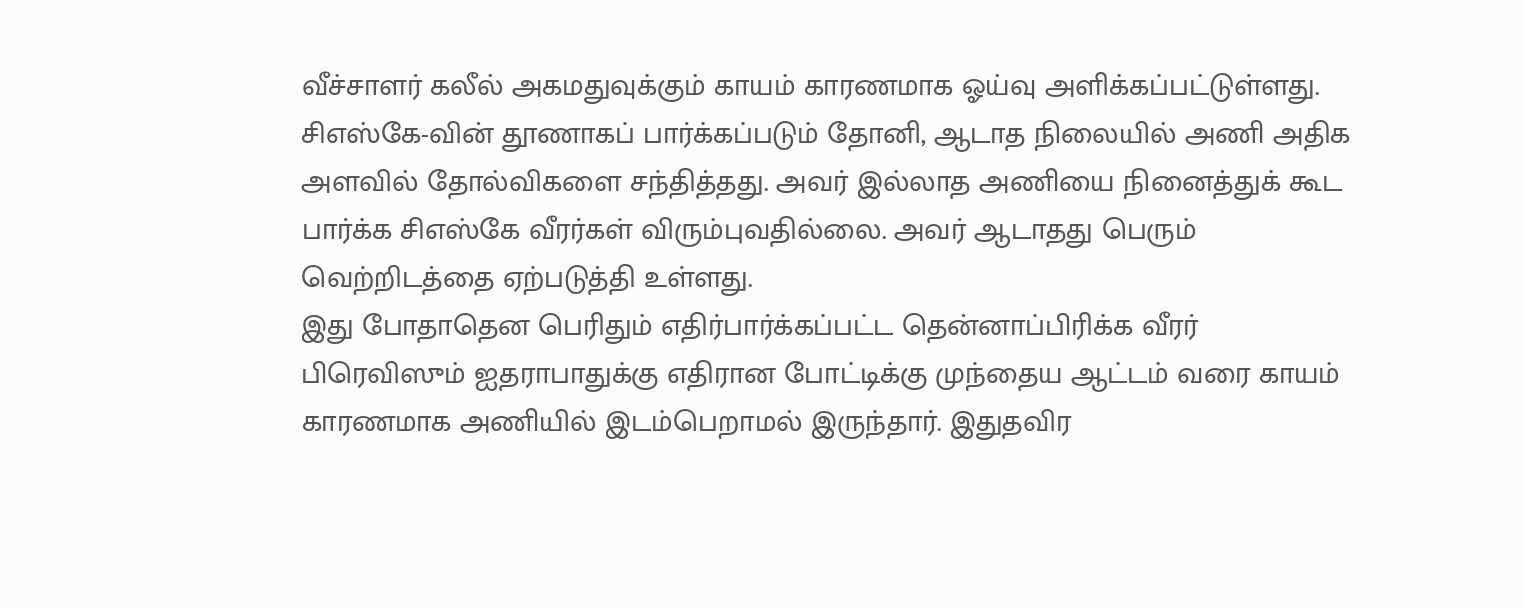வீச்சாளர் கலீல் அகமதுவுக்கும் காயம் காரணமாக ஓய்வு அளிக்கப்பட்டுள்ளது. சிஎஸ்கே-வின் தூணாகப் பார்க்கப்படும் தோனி, ஆடாத நிலையில் அணி அதிக அளவில் தோல்விகளை சந்தித்தது. அவர் இல்லாத அணியை நினைத்துக் கூட பார்க்க சிஎஸ்கே வீரர்கள் விரும்புவதில்லை. அவர் ஆடாதது பெரும் வெற்றிடத்தை ஏற்படுத்தி உள்ளது.
இது போதாதென பெரிதும் எதிர்பார்க்கப்பட்ட தென்னாப்பிரிக்க வீரர் பிரெவிஸும் ஐதராபாதுக்கு எதிரான போட்டிக்கு முந்தைய ஆட்டம் வரை காயம் காரணமாக அணியில் இடம்பெறாமல் இருந்தார். இதுதவிர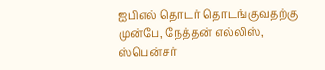ஐபிஎல் தொடர் தொடங்குவதற்கு முன்பே, நேத்தன் எல்லிஸ், ஸ்பென்சர்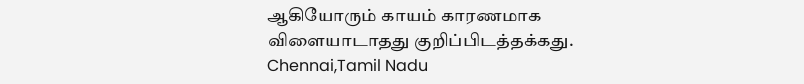ஆகியோரும் காயம் காரணமாக விளையாடாதது குறிப்பிடத்தக்கது.
Chennai,Tamil Nadu